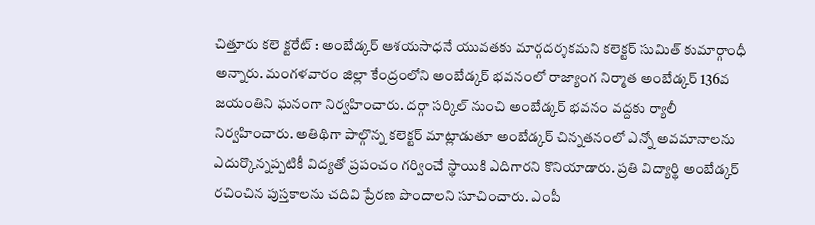చిత్తూరు కలె క్టరేట్ : అంబేడ్కర్ ఆశయసాధనే యువతకు మార్గదర్శకమని కలెక్టర్ సుమిత్ కుమార్గాంధీ అన్నారు. మంగళవారం జిల్లా కేంద్రంలోని అంబేడ్కర్ భవనంలో రాజ్యాంగ నిర్మాత అంబేడ్కర్ 136వ జయంతిని ఘనంగా నిర్వహించారు. దర్గా సర్కిల్ నుంచి అంబేడ్కర్ భవనం వద్దకు ర్యాలీ నిర్వహించారు. అతిథిగా పాల్గొన్న కలెక్టర్ మాట్లాడుతూ అంబేడ్కర్ చిన్నతనంలో ఎన్నో అవమానాలను ఎదుర్కొన్నప్పటికీ విద్యతో ప్రపంచం గర్వించే స్థాయికి ఎదిగారని కొనియాడారు. ప్రతి విద్యార్థి అంబేడ్కర్ రచించిన పుస్తకాలను చదివి ప్రేరణ పొందాలని సూచించారు. ఎంపీ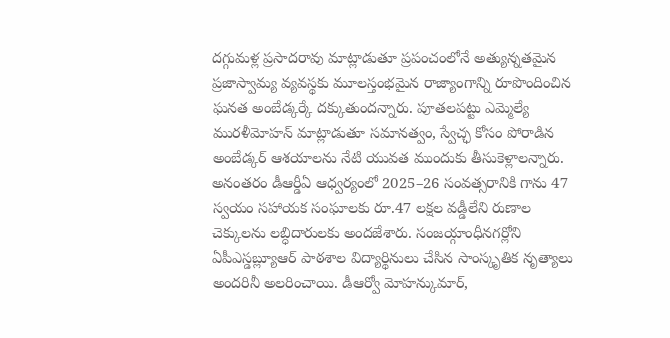దగ్గుమళ్ల ప్రసాదరావు మాట్లాడుతూ ప్రపంచంలోనే అత్యున్నతమైన ప్రజాస్వామ్య వ్యవస్థకు మూలస్తంభమైన రాజ్యాంగాన్ని రూపొందించిన ఘనత అంబేడ్కర్కే దక్కుతుందన్నారు. పూతలపట్టు ఎమ్మెల్యే మురళీమోహన్ మాట్లాడుతూ సమానత్వం, స్వేచ్ఛ కోసం పోరాడిన అంబేడ్కర్ ఆశయాలను నేటి యువత ముందుకు తీసుకెళ్లాలన్నారు. అనంతరం డీఆర్డీఏ ఆధ్వర్యంలో 2025–26 సంవత్సరానికి గాను 47 స్వయం సహాయక సంఘాలకు రూ.47 లక్షల వడ్డీలేని రుణాల చెక్కులను లబ్ధిదారులకు అందజేశారు. సంజయ్గాంధీనగర్లోని ఏపీఎస్డబ్ల్యూఆర్ పాఠశాల విద్యార్థినులు చేసిన సాంస్కృతిక నృత్యాలు అందరినీ అలరించాయి. డీఆర్వో మోహన్కుమార్,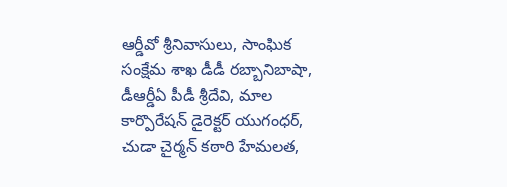ఆర్డీవో శ్రీనివాసులు, సాంఘిక సంక్షేమ శాఖ డీడీ రబ్బానిబాషా, డీఆర్డీఏ పీడీ శ్రీదేవి, మాల కార్పొరేషన్ డైరెక్టర్ యుగంధర్, చుడా చైర్మన్ కఠారి హేమలత,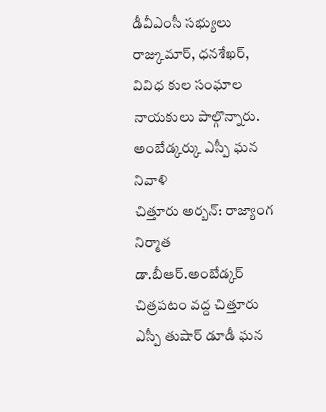డీవీఎంసీ సభ్యులు రాజ్కుమార్, ధనశేఖర్, వివిధ కుల సంఘాల నాయకులు పాల్గొన్నారు.
అంబేడ్కర్కు ఎస్పీ ఘన నివాళి
చిత్తూరు అర్బన్: రాజ్యాంగ నిర్మాత డా.బీఆర్.అంబేడ్కర్ చిత్రపటం వద్ద చిత్తూరు ఎస్పీ తుషార్ డూడీ ఘన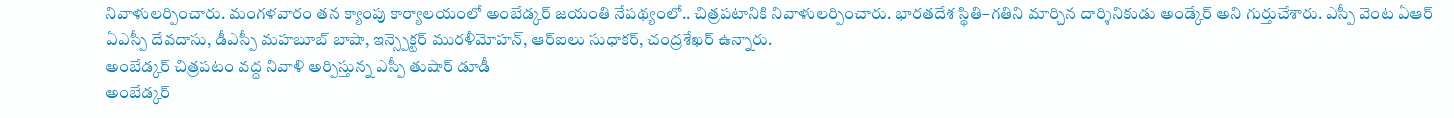నివాళులర్పించారు. మంగళవారం తన క్యాంపు కార్యాలయంలో అంబేడ్కర్ జయంతి నేపథ్యంలో.. చిత్రపటానికి నివాళులర్పించారు. భారతదేశ స్థితి–గతిని మార్చిన దార్శినికుడు అండ్కేర్ అని గుర్తుచేశారు. ఎస్పీ వెంట ఏఆర్ ఏఎస్పీ దేవదాసు, డీఎస్పీ మహబూబ్ బాషా, ఇన్స్పెక్టర్ మురళీమోహన్, ఆర్ఐలు సుధాకర్, చంద్రశేఖర్ ఉన్నారు.
అంబేడ్కర్ చిత్రపటం వద్ద నివాళి అర్పిస్తున్న ఎస్పీ తుషార్ డూడీ
అంబేడ్కర్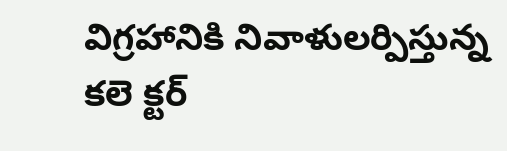విగ్రహానికి నివాళులర్పిస్తున్న
కలె క్టర్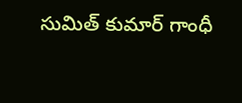సుమిత్ కుమార్ గాంధీ